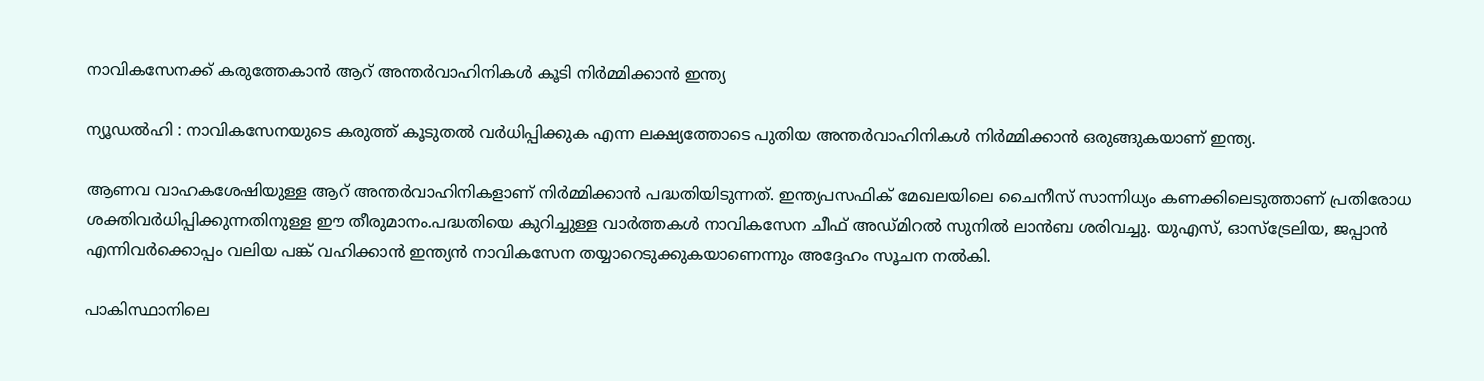നാവികസേനക്ക് കരുത്തേകാന്‍ ആറ് അന്തര്‍വാഹിനികള്‍ കൂടി നിര്‍മ്മിക്കാന്‍ ഇന്ത്യ

ന്യൂഡല്‍ഹി : നാവികസേനയുടെ കരുത്ത് കൂടുതല്‍ വര്‍ധിപ്പിക്കുക എന്ന ലക്ഷ്യത്തോടെ പുതിയ അന്തര്‍വാഹിനികള്‍ നിര്‍മ്മിക്കാന്‍ ഒരുങ്ങുകയാണ് ഇന്ത്യ.

ആണവ വാഹകശേഷിയുള്ള ആറ് അന്തര്‍വാഹിനികളാണ് നിര്‍മ്മിക്കാന്‍ പദ്ധതിയിടുന്നത്. ഇന്ത്യപസഫിക് മേഖലയിലെ ചൈനീസ് സാന്നിധ്യം കണക്കിലെടുത്താണ് പ്രതിരോധ ശക്തിവര്‍ധിപ്പിക്കുന്നതിനുള്ള ഈ തീരുമാനം.പദ്ധതിയെ കുറിച്ചുള്ള വാര്‍ത്തകള്‍ നാവികസേന ചീഫ് അഡ്മിറല്‍ സുനില്‍ ലാന്‍ബ ശരിവച്ചു. യുഎസ്, ഓസ്‌ട്രേലിയ, ജപ്പാന്‍ എന്നിവര്‍ക്കൊപ്പം വലിയ പങ്ക് വഹിക്കാന്‍ ഇന്ത്യന്‍ നാവികസേന തയ്യാറെടുക്കുകയാണെന്നും അദ്ദേഹം സൂചന നല്‍കി.

പാകിസ്ഥാനിലെ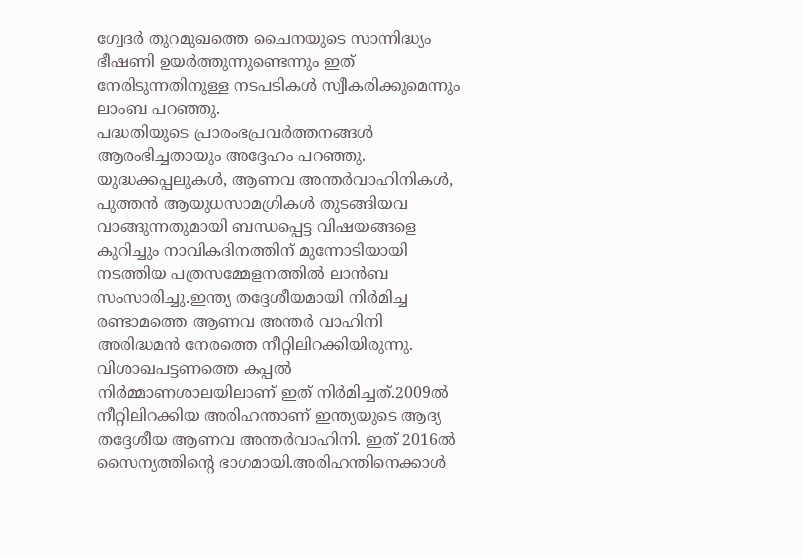ഗ്വേദര്‍ തുറമുഖത്തെ ചൈനയുടെ സാന്നിദ്ധ്യം ഭീഷണി ഉയര്‍ത്തുന്നുണ്ടെന്നും ഇത് നേരിടുന്നതിനുള്ള നടപടികള്‍ സ്വീകരിക്കുമെന്നും ലാംബ പറഞ്ഞു.
പദ്ധതിയുടെ പ്രാരംഭപ്രവര്‍ത്തനങ്ങള്‍ ആരംഭിച്ചതായും അദ്ദേഹം പറഞ്ഞു. യുദ്ധക്കപ്പലുകള്‍, ആണവ അന്തര്‍വാഹിനികള്‍, പുത്തന്‍ ആയുധസാമഗ്രികള്‍ തുടങ്ങിയവ വാങ്ങുന്നതുമായി ബന്ധപ്പെട്ട വിഷയങ്ങളെ കുറിച്ചും നാവികദിനത്തിന് മുന്നോടിയായി നടത്തിയ പത്രസമ്മേളനത്തില്‍ ലാന്‍ബ സംസാരിച്ചു.ഇന്ത്യ തദ്ദേശീയമായി നിര്‍മിച്ച രണ്ടാമത്തെ ആണവ അന്തര്‍ വാഹിനി അരിദ്ധമന്‍ നേരത്തെ നീറ്റിലിറക്കിയിരുന്നു.
വിശാഖപട്ടണത്തെ കപ്പല്‍ നിര്‍മ്മാണശാലയിലാണ് ഇത് നിര്‍മിച്ചത്.2009ല്‍ നീറ്റിലിറക്കിയ അരിഹന്താണ് ഇന്ത്യയുടെ ആദ്യ തദ്ദേശീയ ആണവ അന്തര്‍വാഹിനി. ഇത് 2016ല്‍ സൈന്യത്തിന്റെ ഭാഗമായി.അരിഹന്തിനെക്കാള്‍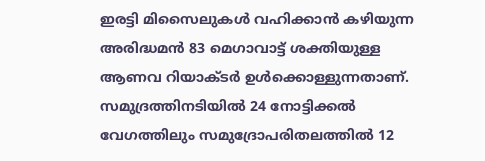ഇരട്ടി മിസൈലുകള്‍ വഹിക്കാന്‍ കഴിയുന്ന അരിദ്ധമന്‍ 83 മെഗാവാട്ട് ശക്തിയുള്ള ആണവ റിയാക്ടര്‍ ഉള്‍ക്കൊള്ളുന്നതാണ്.
സമുദ്രത്തിനടിയില്‍ 24 നോട്ടിക്കല്‍ വേഗത്തിലും സമുദ്രോപരിതലത്തില്‍ 12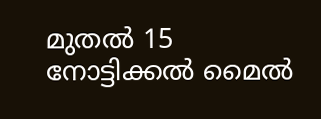മുതല്‍ 15 നോട്ടിക്കല്‍ മൈല്‍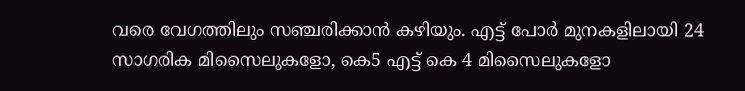വരെ വേഗത്തിലും സഞ്ചരിക്കാന്‍ കഴിയും. എട്ട് പോര്‍ മുനകളിലായി 24 സാഗരിക മിസൈലുകളോ, കെ5 എട്ട് കെ 4 മിസൈലുകളോ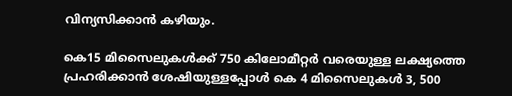വിന്യസിക്കാന്‍ കഴിയും.

കെ15 മിസൈലുകള്‍ക്ക് 750 കിലോമീറ്റര്‍ വരെയുള്ള ലക്ഷ്യത്തെ പ്രഹരിക്കാന്‍ ശേഷിയുള്ളപ്പോള്‍ കെ 4 മിസൈലുകള്‍ 3, 500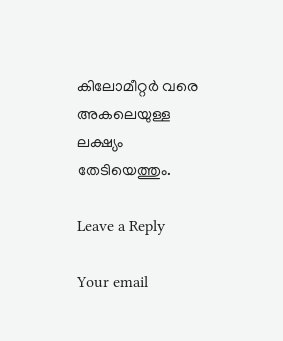കിലോമീറ്റര്‍ വരെ അകലെയുള്ള ലക്ഷ്യം തേടിയെത്തും.

Leave a Reply

Your email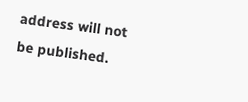address will not be published.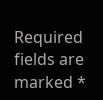Required fields are marked *